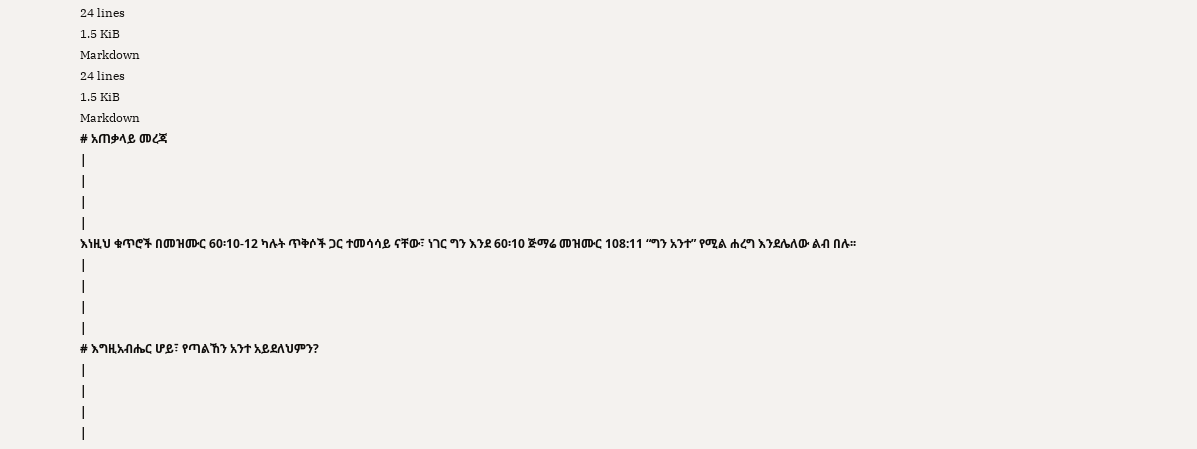24 lines
1.5 KiB
Markdown
24 lines
1.5 KiB
Markdown
# አጠቃላይ መረጃ
|
|
|
|
እነዚህ ቁጥሮች በመዝሙር 60፡10-12 ካሉት ጥቅሶች ጋር ተመሳሳይ ናቸው፣ ነገር ግን እንደ 60፡10 ጅማሬ መዝሙር 108:11 “ግን አንተ” የሚል ሐረግ እንደሌለው ልብ በሉ፡፡
|
|
|
|
# እግዚአብሔር ሆይ፣ የጣልኸን አንተ አይደለህምን?
|
|
|
|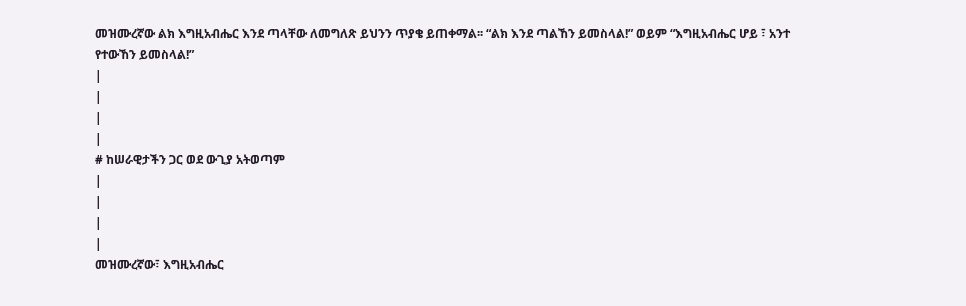መዝሙረኛው ልክ እግዚአብሔር እንደ ጣላቸው ለመግለጽ ይህንን ጥያቄ ይጠቀማል፡፡ “ልክ እንደ ጣልኸን ይመስላል!” ወይም “እግዚአብሔር ሆይ ፣ አንተ የተውኸን ይመስላል!”
|
|
|
|
# ከሠራዊታችን ጋር ወደ ውጊያ አትወጣም
|
|
|
|
መዝሙረኛው፣ እግዚአብሔር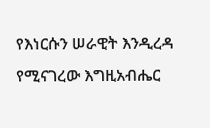የእነርሱን ሠራዊት እንዲረዳ የሚናገረው እግዚአብሔር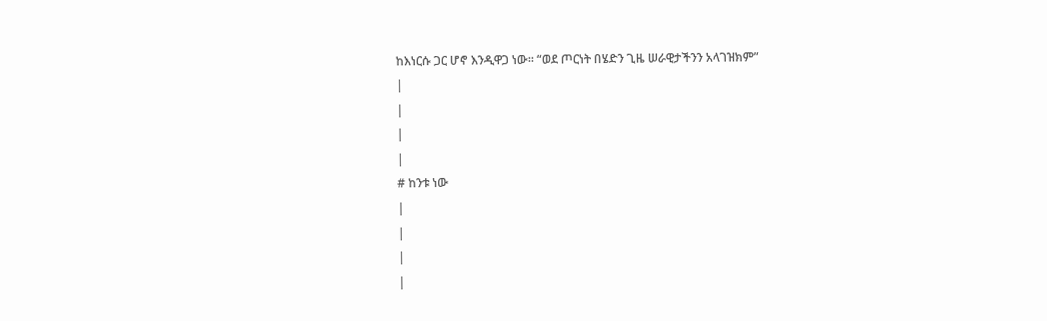ከእነርሱ ጋር ሆኖ እንዲዋጋ ነው፡፡ “ወደ ጦርነት በሄድን ጊዜ ሠራዊታችንን አላገዝክም”
|
|
|
|
# ከንቱ ነው
|
|
|
|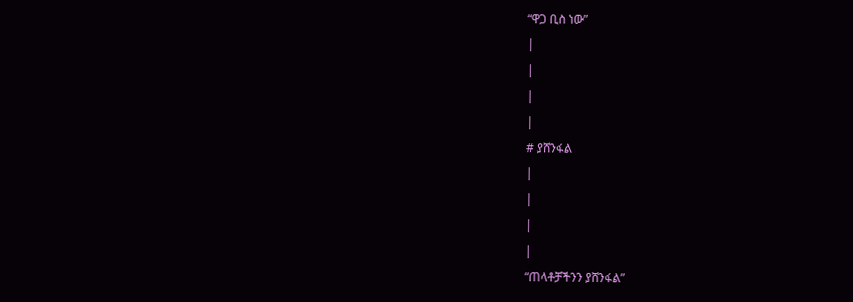“ዋጋ ቢስ ነው”
|
|
|
|
# ያሸንፋል
|
|
|
|
“ጠላቶቻችንን ያሸንፋል”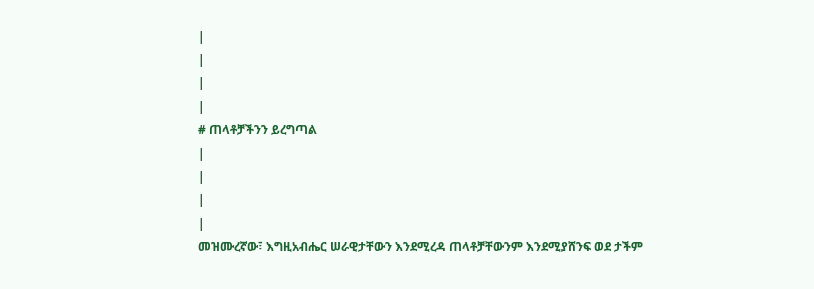|
|
|
|
# ጠላቶቻችንን ይረግጣል
|
|
|
|
መዝሙረኛው፣ እግዚአብሔር ሠራዊታቸውን እንደሚረዳ ጠላቶቻቸውንም እንደሚያሸንፍ ወደ ታችም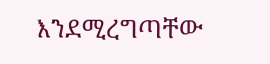እንደሚረግጣቸው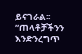ይናገራል፡፡ “ጠላቶቻችንን እንድንረግጥ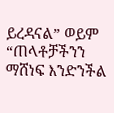ይረዳናል” ወይም “ጠላቶቻችንን ማሸነፍ እንድንችል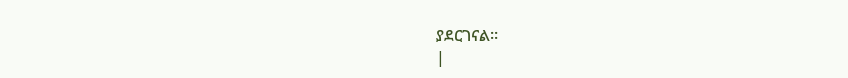ያደርገናል።
|